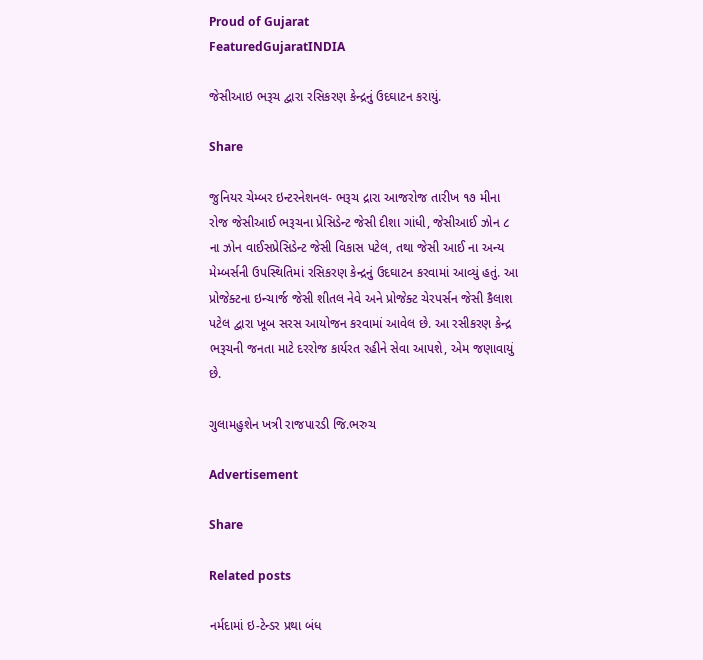Proud of Gujarat
FeaturedGujaratINDIA

જેસીઆઇ ભરૂચ દ્વારા રસિકરણ કેન્દ્રનું ઉદઘાટન કરાયું.

Share

જુનિયર ચેમ્બર ઇન્ટરનેશનલ- ભરૂચ દ્રારા આજરોજ તારીખ ૧૭ મીના રોજ જેસીઆઈ ભરૂચના પ્રેસિડેન્ટ જેસી દીશા ગાંધી, જેસીઆઈ ઝોન ૮ ના ઝોન વાઈસપ્રેસિડેન્ટ જેસી વિકાસ પટેલ, તથા જેસી આઈ ના અન્ય મેમ્બર્સની ઉપસ્થિતિમાં રસિકરણ કેન્દ્રનું ઉદઘાટન કરવામાં આવ્યું હતું. આ પ્રોજેક્ટના ઇન્ચાર્જ જેસી શીતલ નેવે અને પ્રોજેક્ટ ચેરપર્સન જેસી કૈલાશ પટેલ દ્વારા ખૂબ સરસ આયોજન કરવામાં આવેલ છે. આ રસીકરણ કેન્દ્ર ભરૂચની જનતા માટે દરરોજ કાર્યરત રહીને સેવા આપશે, એમ જણાવાયું છે.

ગુલામહુશેન ખત્રી રાજપારડી જિ.ભરુચ

Advertisement

Share

Related posts

નર્મદામાં ઇ-ટેન્ડર પ્રથા બંધ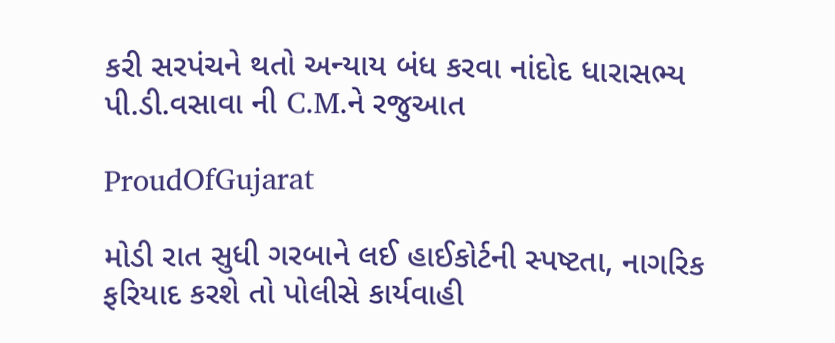કરી સરપંચને થતો અન્યાય બંધ કરવા નાંદોદ ધારાસભ્ય પી.ડી.વસાવા ની C.M.ને રજુઆત

ProudOfGujarat

મોડી રાત સુધી ગરબાને લઈ હાઈકોર્ટની સ્પષ્ટતા, નાગરિક ફરિયાદ કરશે તો પોલીસે કાર્યવાહી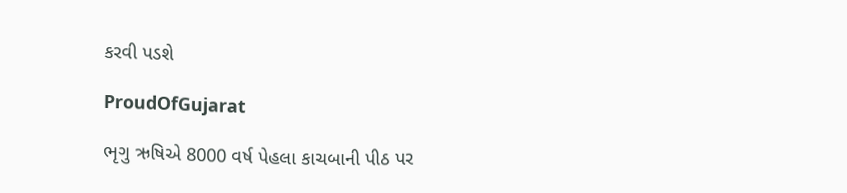કરવી પડશે

ProudOfGujarat

ભૃગુ ઋષિએ 8000 વર્ષ પેહલા કાચબાની પીઠ પર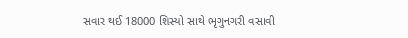સવાર થઈ 18000 શિસ્યો સાથે ભૃગુનગરી વસાવી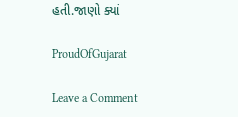હતી.જાણો ક્યાં

ProudOfGujarat

Leave a Comment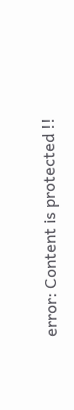error: Content is protected !!